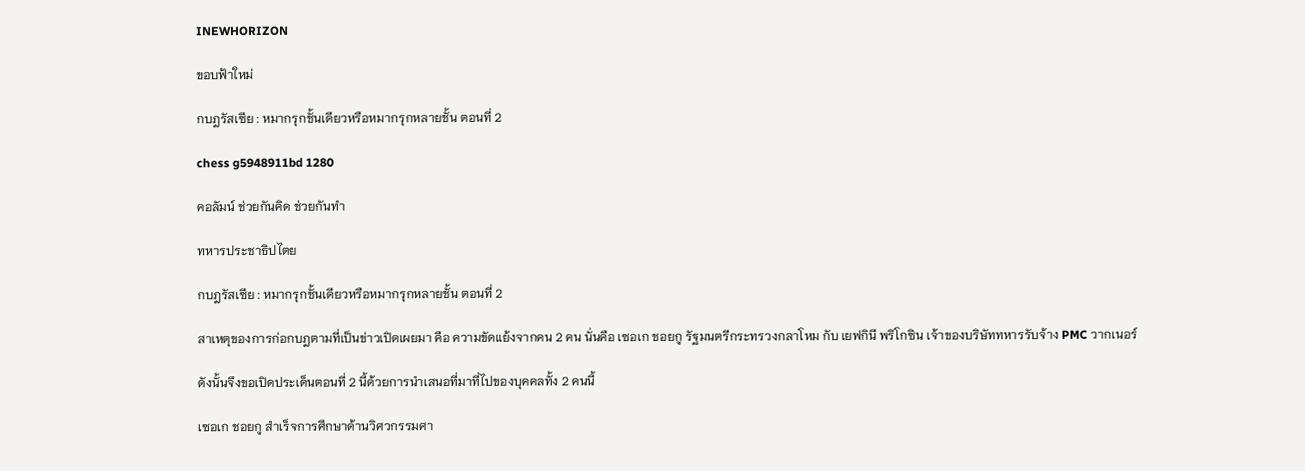INEWHORIZON

ขอบฟ้าใหม่

กบฎรัสเซีย : หมากรุกชั้นเดียวหรือหมากรุกหลายชั้น ตอนที่ 2

chess g5948911bd 1280

คอลัมน์ ช่วยกันคิด ช่วยกันทำ

ทหารประชาธิปไตย

กบฎรัสเซีย : หมากรุกชั้นเดียวหรือหมากรุกหลายชั้น ตอนที่ 2

สาเหตุของการก่อกบฎตามที่เป็นข่าวเปิดเผยมา คือ ความขัดแย้งจากคน 2 คน นั่นคือ เซอเก ชอยกู รัฐมนตรีกระทรวงกลาโหม กับ เยฟกินี พริโกซิน เจ้าของบริษัททหารรับจ้าง PMC วากเนอร์

ดังนั้นจึงขอเปิดประเด็นตอนที่ 2 นี้ด้วยการนำเสนอที่มาที่ไปของบุคคลทั้ง 2 คนนี้

เซอเก ชอยกู สำเร็จการศึกษาด้านวิศวกรรมศา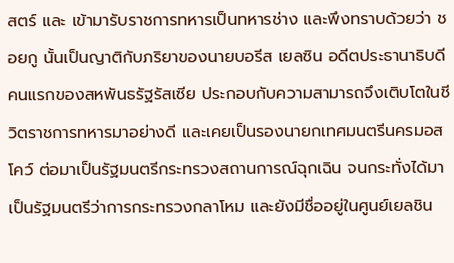สตร์ และ เข้ามารับราชการทหารเป็นทหารช่าง และพึงทราบด้วยว่า ชอยกู นั้นเป็นญาติกับภริยาของนายบอรีส เยลซิน อดีตประธานาธิบดีคนแรกของสหพันธรัฐรัสเซีย ประกอบกับความสามารถจึงเติบโตในชีวิตราชการทหารมาอย่างดี และเคยเป็นรองนายกเทศมนตรีนครมอสโคว์ ต่อมาเป็นรัฐมนตรีกระทรวงสถานการณ์ฉุกเฉิน จนกระทั่งได้มาเป็นรัฐมนตรีว่าการกระทรวงกลาโหม และยังมีชื่ออยู่ในศูนย์เยลชิน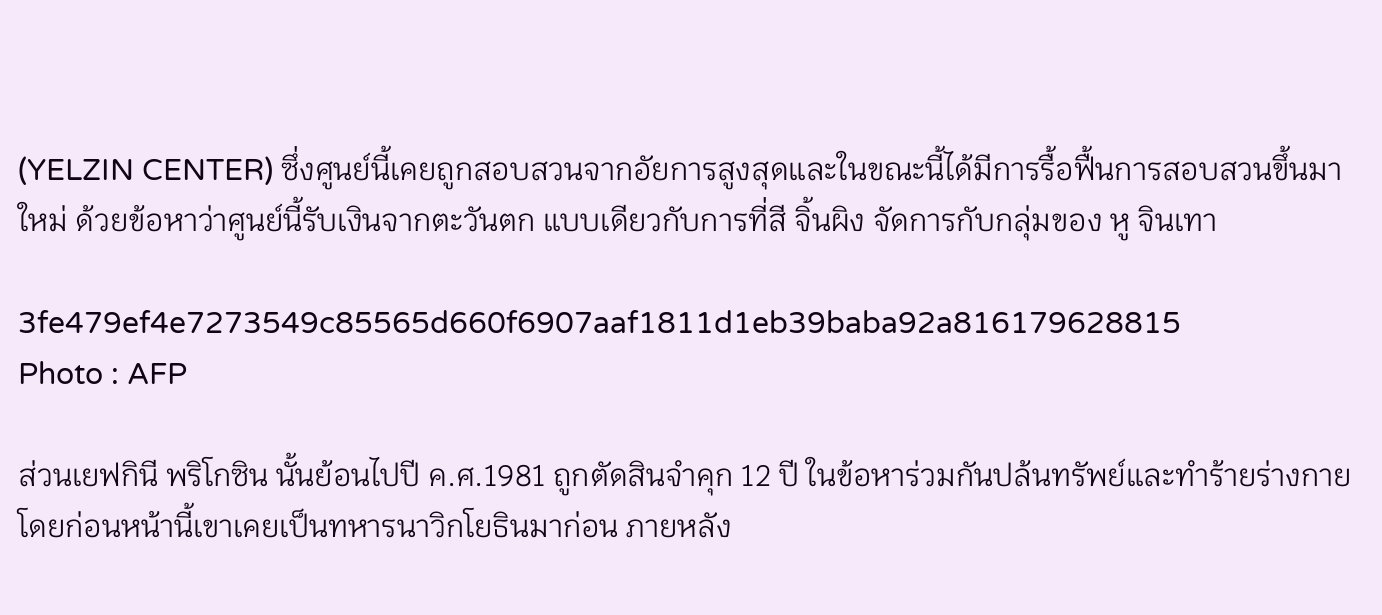(YELZIN CENTER) ซึ่งศูนย์นี้เคยถูกสอบสวนจากอัยการสูงสุดและในขณะนี้ได้มีการรื้อฟื้นการสอบสวนขึ้นมาใหม่ ด้วยข้อหาว่าศูนย์นี้รับเงินจากตะวันตก แบบเดียวกับการที่สี จิ้นผิง จัดการกับกลุ่มของ หู จินเทา

3fe479ef4e7273549c85565d660f6907aaf1811d1eb39baba92a816179628815
Photo : AFP

ส่วนเยฟกินี พริโกซิน นั้นย้อนไปปี ค.ศ.1981 ถูกตัดสินจำคุก 12 ปี ในข้อหาร่วมกันปล้นทรัพย์และทำร้ายร่างกาย โดยก่อนหน้านี้เขาเคยเป็นทหารนาวิกโยธินมาก่อน ภายหลัง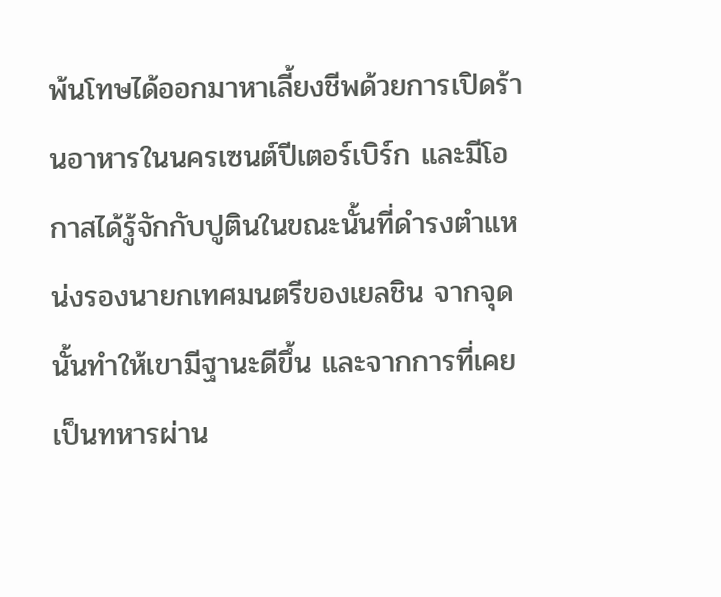พ้นโทษได้ออกมาหาเลี้ยงชีพด้วยการเปิดร้านอาหารในนครเซนต์ปีเตอร์เบิร์ก และมีโอกาสได้รู้จักกับปูตินในขณะนั้นที่ดำรงตำแหน่งรองนายกเทศมนตรีของเยลชิน จากจุดนั้นทำให้เขามีฐานะดีขึ้น และจากการที่เคยเป็นทหารผ่าน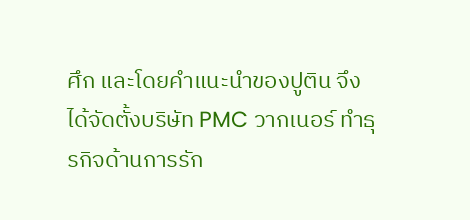ศึก และโดยคำแนะนำของปูติน จึงได้จัดตั้งบริษัท PMC วากเนอร์ ทำธุรกิจด้านการรัก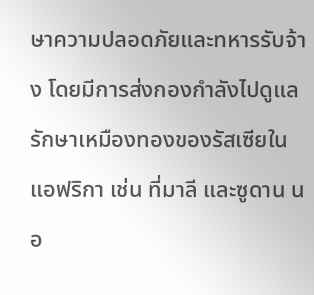ษาความปลอดภัยและทหารรับจ้าง โดยมีการส่งกองกำลังไปดูแลรักษาเหมืองทองของรัสเซียในแอฟริกา เช่น ที่มาลี และซูดาน นอ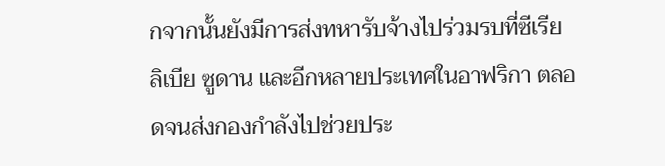กจากนั้นยังมีการส่งทหารับจ้างไปร่วมรบที่ซีเรีย ลิเบีย ซูดาน และอีกหลายประเทศในอาฟริกา ตลอดจนส่งกองกำลังไปช่วยประ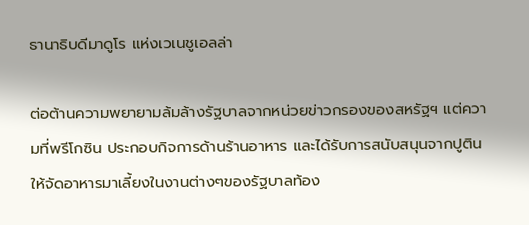ธานาธิบดีมาดูโร แห่งเวเนชูเอลล่า

ต่อต้านความพยายามล้มล้างรัฐบาลจากหน่วยข่าวกรองของสหรัฐฯ แต่ความที่พรีโกซิน ประกอบกิจการด้านร้านอาหาร และได้รับการสนับสนุนจากปูตินให้จัดอาหารมาเลี้ยงในงานต่างๆของรัฐบาลท้อง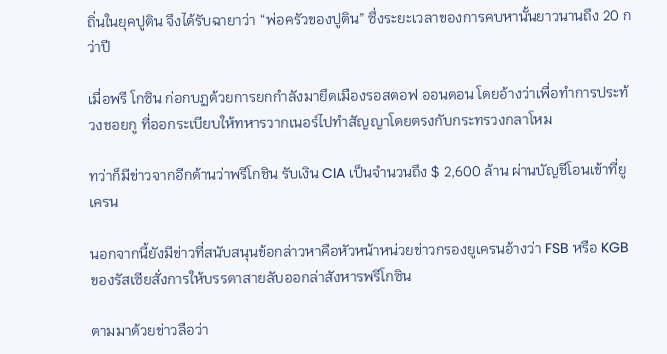ถิ่นในยุคปูติน จึงได้รับฉายาว่า “พ่อครัวของปูติน” ซึ่งระยะเวลาของการคบหานั้นยาวนานถึง 20 กว่าปี

เมื่อพรี โกซิน ก่อกบฏด้วยการยกกำลังมายึดเมืองรอสตอฟ ออนดอน โดยอ้างว่าเพื่อทำการประท้วงชอยกู ที่ออกระเบียบให้ทหารวากเนอร์ไปทำสัญญาโดยตรงกับกระทรวงกลาโหม

ทว่าก็มีข่าวจากอีกด้านว่าพรีโกชิน รับเงิน CIA เป็นจำนวนถึง $ 2,600 ล้าน ผ่านบัญชีโอนเข้าที่ยูเครน

นอกจากนี้ยังมีข่าวที่สนับสนุนข้อกล่าวหาคือหัวหน้าหน่วยข่าวกรองยูเครนอ้างว่า FSB หรือ KGB ของรัสเซียสั่งการให้บรรดาสายลับออกล่าสังหารพรีโกซิน

ตามมาด้วยข่าวลือว่า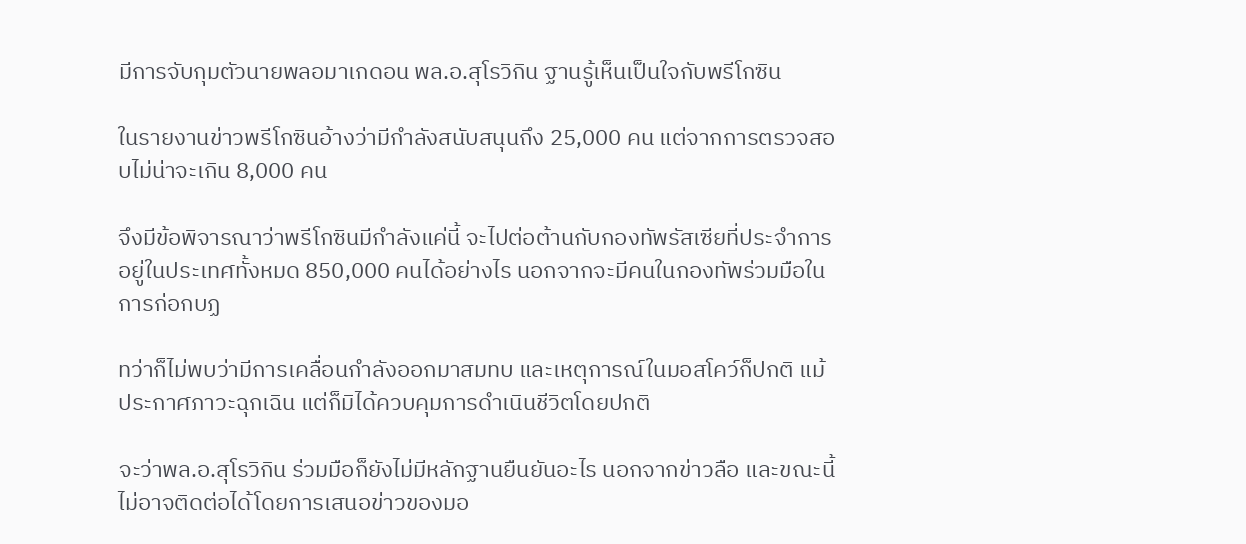มีการจับกุมตัวนายพลอมาเกดอน พล.อ.สุโรวิกิน ฐานรู้เห็นเป็นใจกับพรีโกซิน

ในรายงานข่าวพรีโกซินอ้างว่ามีกำลังสนับสนุนถึง 25,000 คน แต่จากการตรวจสอบไม่น่าจะเกิน 8,000 คน

จึงมีข้อพิจารณาว่าพรีโกซินมีกำลังแค่นี้ จะไปต่อต้านกับกองทัพรัสเซียที่ประจำการอยู่ในประเทศทั้งหมด 850,000 คนได้อย่างไร นอกจากจะมีคนในกองทัพร่วมมือในการก่อกบฏ

ทว่าก็ไม่พบว่ามีการเคลื่อนกำลังออกมาสมทบ และเหตุการณ์ในมอสโคว์ก็ปกติ แม้ประกาศภาวะฉุกเฉิน แต่ก็มิได้ควบคุมการดำเนินชีวิตโดยปกติ

จะว่าพล.อ.สุโรวิกิน ร่วมมือก็ยังไม่มีหลักฐานยืนยันอะไร นอกจากข่าวลือ และขณะนี้ไม่อาจติดต่อได้โดยการเสนอข่าวของมอ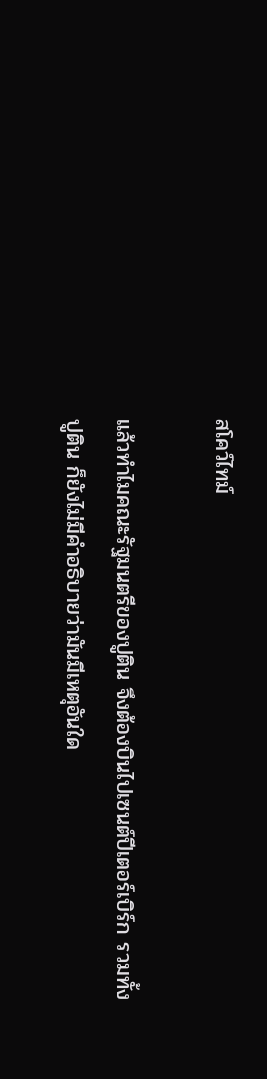สโคว์ไทม์

แล้วทำไมคณะรัฐมนตรีของปูติน จึงต้องบินไปเซนต์ปีเตอร์เบิร์ก รวมทั้งปูติน ก็ยังไม่มีคำอธิบายว่ามันมีเหตุอันใด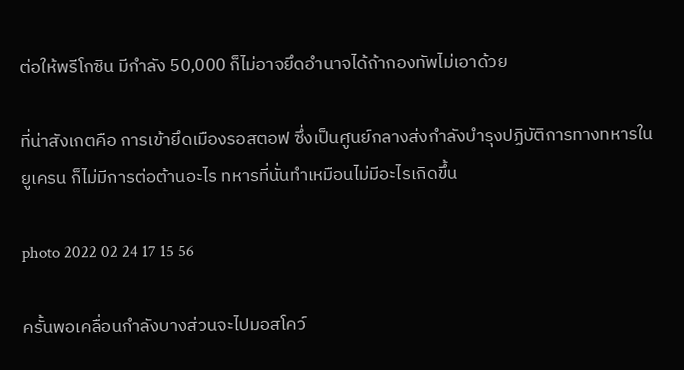ต่อให้พรีโกซิน มีกำลัง 50,000 ก็ไม่อาจยึดอำนาจได้ถ้ากองทัพไม่เอาด้วย

ที่น่าสังเกตคือ การเข้ายึดเมืองรอสตอฟ ซึ่งเป็นศูนย์กลางส่งกำลังบำรุงปฏิบัติการทางทหารในยูเครน ก็ไม่มีการต่อต้านอะไร ทหารที่นั่นทำเหมือนไม่มีอะไรเกิดขึ้น

photo 2022 02 24 17 15 56

ครั้นพอเคลื่อนกำลังบางส่วนจะไปมอสโคว์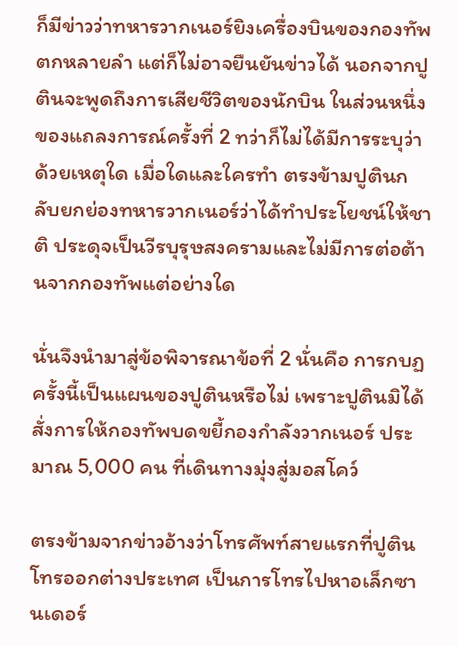ก็มีข่าวว่าทหารวากเนอร์ยิงเครื่องบินของกองทัพตกหลายลำ แต่ก็ไม่อาจยืนยันข่าวได้ นอกจากปูตินจะพูดถึงการเสียชีวิตของนักบิน ในส่วนหนึ่งของแถลงการณ์ครั้งที่ 2 ทว่าก็ไม่ได้มีการระบุว่าด้วยเหตุใด เมื่อใดและใครทำ ตรงข้ามปูตินกลับยกย่องทหารวากเนอร์ว่าได้ทำประโยชน์ให้ชาติ ประดุจเป็นวีรบุรุษสงครามและไม่มีการต่อต้านจากกองทัพแต่อย่างใด

นั่นจึงนำมาสู่ข้อพิจารณาข้อที่ 2 นั่นคือ การกบฏครั้งนี้เป็นแผนของปูตินหรือไม่ เพราะปูตินมิได้สั่งการให้กองทัพบดขยี้กองกำลังวากเนอร์ ประมาณ 5,000 คน ที่เดินทางมุ่งสู่มอสโคว์

ตรงข้ามจากข่าวอ้างว่าโทรศัพท์สายแรกที่ปูตินโทรออกต่างประเทศ เป็นการโทรไปหาอเล็กซานเดอร์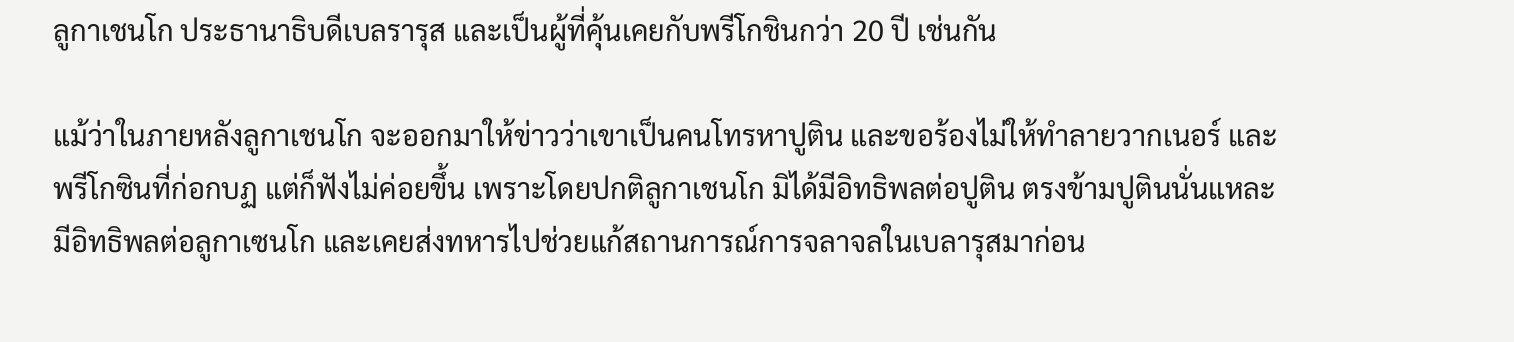ลูกาเชนโก ประธานาธิบดีเบลรารุส และเป็นผู้ที่คุ้นเคยกับพรีโกชินกว่า 20 ปี เช่นกัน

แม้ว่าในภายหลังลูกาเชนโก จะออกมาให้ข่าวว่าเขาเป็นคนโทรหาปูติน และขอร้องไม่ให้ทำลายวากเนอร์ และพรีโกซินที่ก่อกบฏ แต่ก็ฟังไม่ค่อยขึ้น เพราะโดยปกติลูกาเชนโก มิได้มีอิทธิพลต่อปูติน ตรงข้ามปูตินนั่นแหละมีอิทธิพลต่อลูกาเซนโก และเคยส่งทหารไปช่วยแก้สถานการณ์การจลาจลในเบลารุสมาก่อน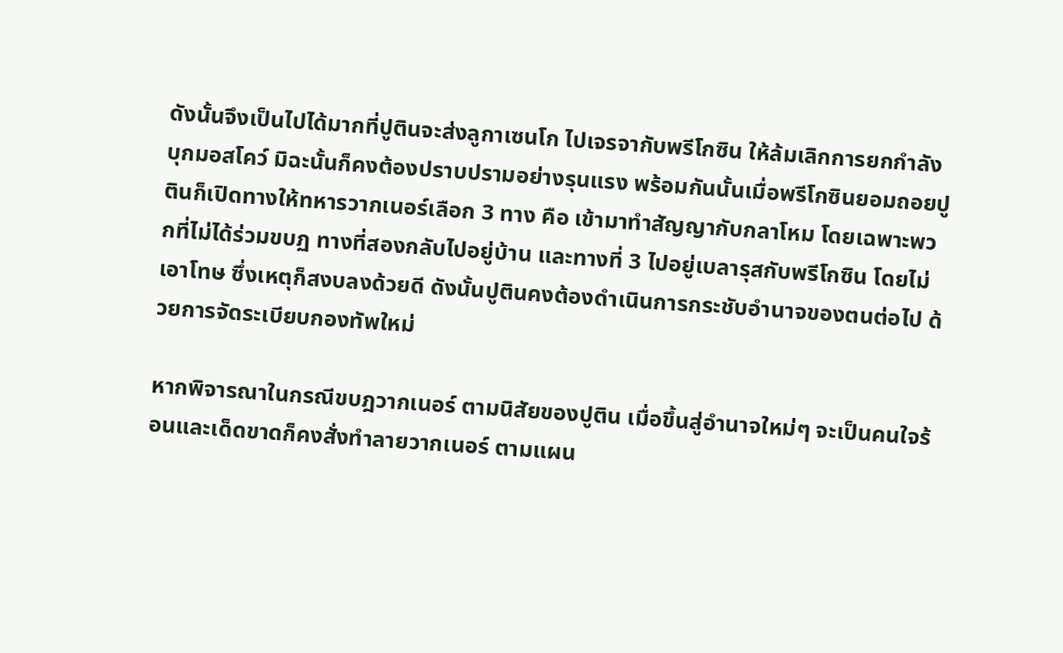ดังนั้นจึงเป็นไปได้มากที่ปูตินจะส่งลูกาเซนโก ไปเจรจากับพรีโกซิน ให้ล้มเลิกการยกกำลังบุกมอสโคว์ มิฉะนั้นก็คงต้องปราบปรามอย่างรุนแรง พร้อมกันนั้นเมื่อพรีโกซินยอมถอยปูตินก็เปิดทางให้ทหารวากเนอร์เลือก 3 ทาง คือ เข้ามาทำสัญญากับกลาโหม โดยเฉพาะพวกที่ไม่ได้ร่วมขบฏ ทางที่สองกลับไปอยู่บ้าน และทางที่ 3 ไปอยู่เบลารุสกับพรีโกซิน โดยไม่เอาโทษ ซึ่งเหตุก็สงบลงด้วยดี ดังนั้นปูตินคงต้องดำเนินการกระชับอำนาจของตนต่อไป ด้วยการจัดระเบียบกองทัพใหม่

หากพิจารณาในกรณีขบฎวากเนอร์ ตามนิสัยของปูติน เมื่อขึ้นสู่อำนาจใหม่ๆ จะเป็นคนใจร้อนและเด็ดขาดก็คงสั่งทำลายวากเนอร์ ตามแผน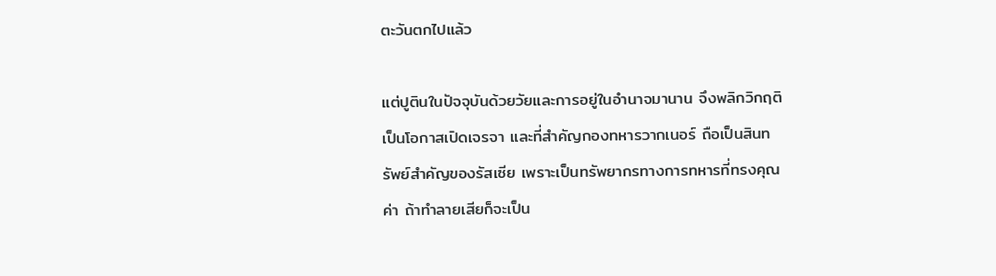ตะวันตกไปแล้ว

แต่ปูตินในปัจจุบันด้วยวัยและการอยู่ในอำนาจมานาน จึงพลิกวิกฤติเป็นโอกาสเปิดเจรจา และที่สำคัญกองทหารวากเนอร์ ถือเป็นสินทรัพย์สำคัญของรัสเซีย เพราะเป็นทรัพยากรทางการทหารที่ทรงคุณค่า ถ้าทำลายเสียก็จะเป็น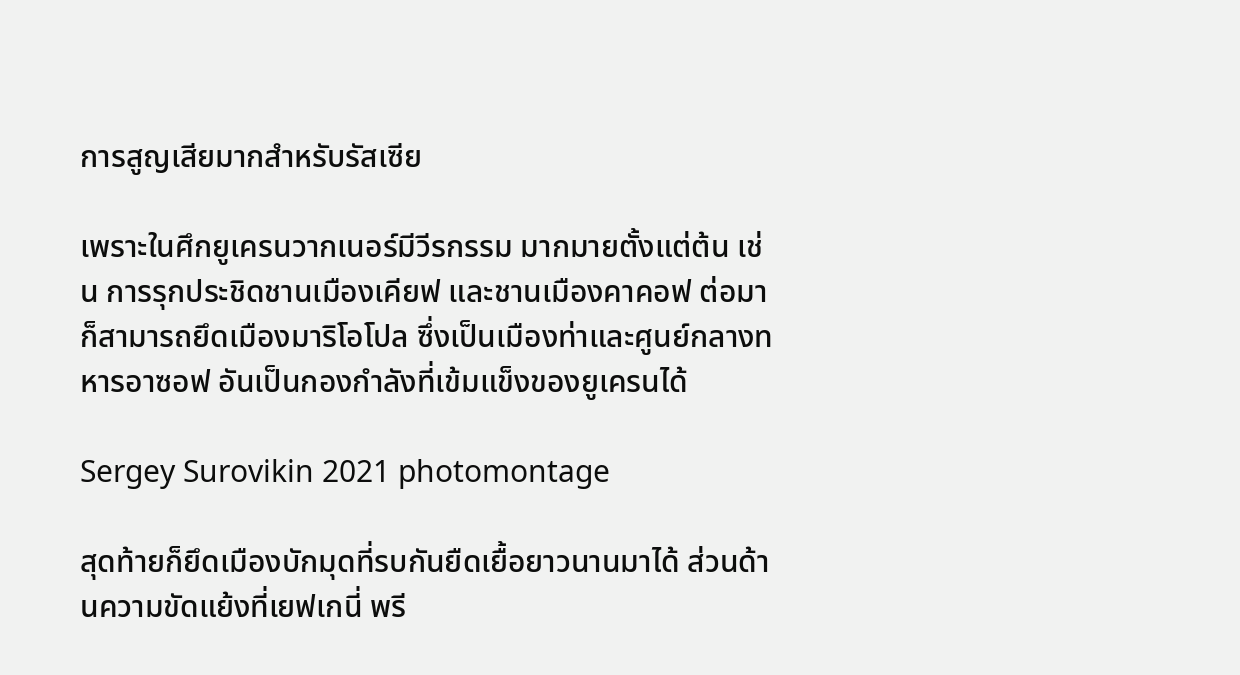การสูญเสียมากสำหรับรัสเซีย

เพราะในศึกยูเครนวากเนอร์มีวีรกรรม มากมายตั้งแต่ต้น เช่น การรุกประชิดชานเมืองเคียฟ และชานเมืองคาคอฟ ต่อมาก็สามารถยึดเมืองมาริโอโปล ซึ่งเป็นเมืองท่าและศูนย์กลางทหารอาซอฟ อันเป็นกองกำลังที่เข้มแข็งของยูเครนได้

Sergey Surovikin 2021 photomontage

สุดท้ายก็ยึดเมืองบักมุดที่รบกันยืดเยื้อยาวนานมาได้ ส่วนด้านความขัดแย้งที่เยฟเกนี่ พรี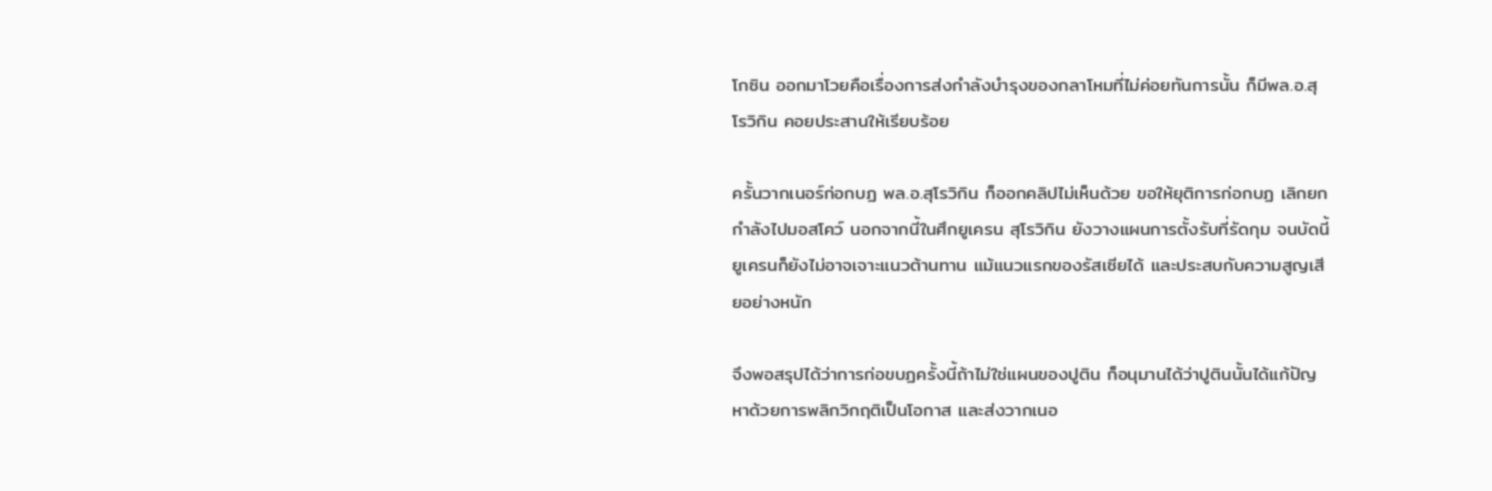โกซิน ออกมาโวยคือเรื่องการส่งกำลังบำรุงของกลาโหมที่ไม่ค่อยทันการนั้น ก็มีพล.อ.สุโรวิกิน คอยประสานให้เรียบร้อย

ครั้นวากเนอร์ก่อกบฏ พล.อ.สุโรวิกิน ก็ออกคลิปไม่เห็นด้วย ขอให้ยุติการก่อกบฏ เลิกยกกำลังไปมอสโคว์ นอกจากนี้ในศึกยูเครน สุโรวิกิน ยังวางแผนการตั้งรับที่รัดกุม จนบัดนี้ยูเครนก็ยังไม่อาจเจาะแนวต้านทาน แม้แนวแรกของรัสเซียได้ และประสบกับความสูญเสียอย่างหนัก

จึงพอสรุปได้ว่าการก่อขบฏครั้งนี้ถ้าไม่ใช่แผนของปูติน ก็อนุมานได้ว่าปูตินนั้นได้แก้ปัญหาด้วยการพลิกวิกฤติเป็นโอกาส และส่งวากเนอ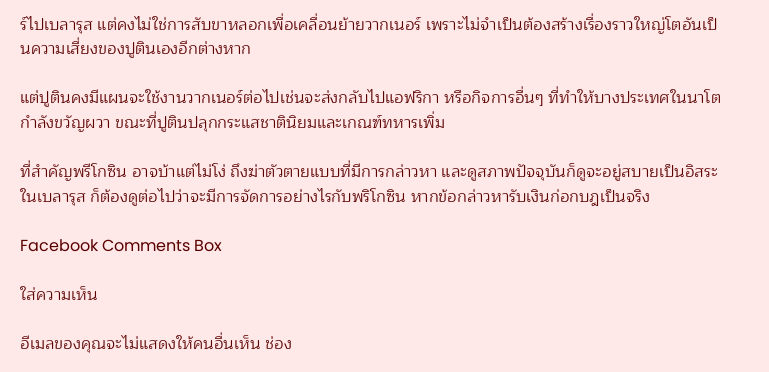ร์ไปเบลารุส แต่คงไม่ใช่การสับขาหลอกเพื่อเคลื่อนย้ายวากเนอร์ เพราะไม่จำเป็นต้องสร้างเรื่องราวใหญ่โตอันเป็นความเสี่ยงของปูตินเองอีกต่างหาก

แต่ปูตินคงมีแผนจะใช้งานวากเนอร์ต่อไปเช่นจะส่งกลับไปแอฟริกา หรือกิจการอื่นๆ ที่ทำให้บางประเทศในนาโตกำลังขวัญผวา ขณะที่ปูตินปลุกกระแสชาตินิยมและเกณฑ์ทหารเพิ่ม

ที่สำคัญพรีโกซิน อาจบ้าแต่ไม่โง่ ถึงฆ่าตัวตายแบบที่มีการกล่าวหา และดูสภาพปัจจุบันก็ดูจะอยู่สบายเป็นอิสระในเบลารุส ก็ต้องดูต่อไปว่าจะมีการจัดการอย่างไรกับพริโกซิน หากข้อกล่าวหารับเงินก่อกบฎเป็นจริง

Facebook Comments Box

ใส่ความเห็น

อีเมลของคุณจะไม่แสดงให้คนอื่นเห็น ช่อง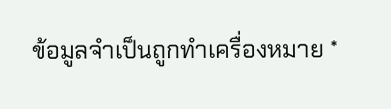ข้อมูลจำเป็นถูกทำเครื่องหมาย *